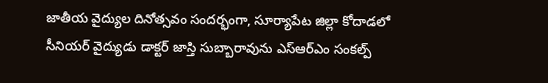జాతీయ వైద్యుల దినోత్సవం సందర్భంగా, సూర్యాపేట జిల్లా కోదాడలో సీనియర్ వైద్యుడు డాక్టర్ జాస్తి సుబ్బారావును ఎస్ఆర్ఎం సంకల్ప్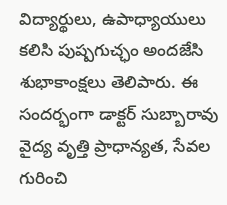విద్యార్థులు, ఉపాధ్యాయులు కలిసి పుష్పగుచ్ఛం అందజేసి శుభాకాంక్షలు తెలిపారు. ఈ సందర్భంగా డాక్టర్ సుబ్బారావు వైద్య వృత్తి ప్రాధాన్యత, సేవల గురించి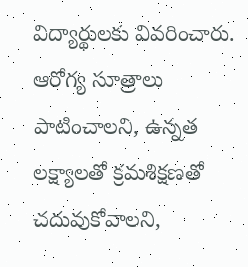విద్యార్థులకు వివరించారు. ఆరోగ్య సూత్రాలు పాటించాలని, ఉన్నత లక్ష్యాలతో క్రమశిక్షణతో చదువుకోవాలని,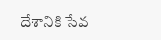దేశానికి సేవ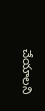చేయాలని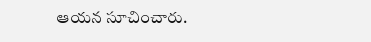ఆయన సూచించారు.